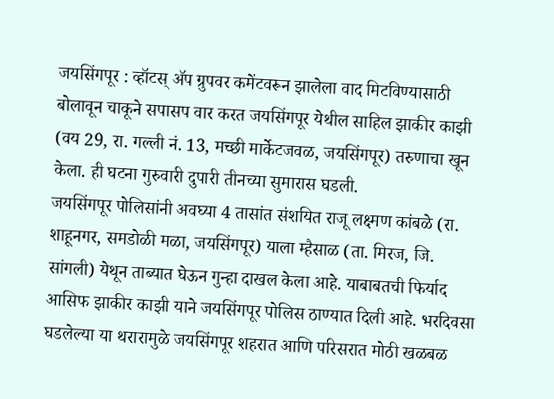जयसिंगपूर : व्हॉटस् ॲप ग्रुपवर कमेंटवरून झालेला वाद मिटविण्यासाठी बोलावून चाकूने सपासप वार करत जयसिंगपूर येथील साहिल झाकीर काझी (वय 29, रा. गल्ली नं. 13, मच्छी मार्केटजवळ, जयसिंगपूर) तरुणाचा खून केला. ही घटना गुरुवारी दुपारी तीनच्या सुमारास घडली.
जयसिंगपूर पोलिसांनी अवघ्या 4 तासांत संशयित राजू लक्ष्मण कांबळे (रा. शाहूनगर, समडोळी मळा, जयसिंगपूर) याला म्हैसाळ (ता. मिरज, जि. सांगली) येथून ताब्यात घेऊन गुन्हा दाखल केला आहे. याबाबतची फिर्याद आसिफ झाकीर काझी याने जयसिंगपूर पोलिस ठाण्यात दिली आहे. भरदिवसा घडलेल्या या थरारामुळे जयसिंगपूर शहरात आणि परिसरात मोठी खळबळ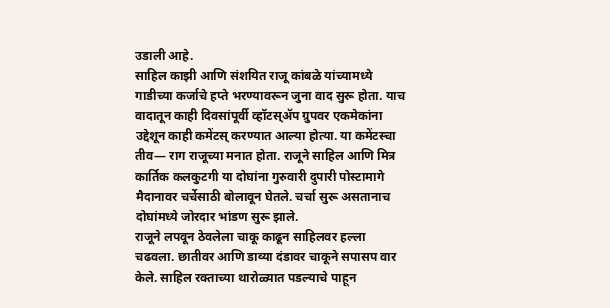उडाली आहे.
साहिल काझी आणि संशयित राजू कांबळे यांच्यामध्ये गाडीच्या कर्जाचे हप्ते भरण्यावरून जुना वाद सुरू होता. याच वादातून काही दिवसांपूर्वी व्हॉटस्ॲप ग्रुपवर एकमेकांना उद्देशून काही कमेंटस् करण्यात आल्या होत्या. या कमेंटस्चा तीव— राग राजूच्या मनात होता. राजूने साहिल आणि मित्र कार्तिक कलकुटगी या दोघांना गुरुवारी दुपारी पोस्टामागे मैदानावर चर्चेसाठी बोलावून घेतले. चर्चा सुरू असतानाच दोघांमध्ये जोरदार भांडण सुरू झाले.
राजूने लपवून ठेवलेला चाकू काढून साहिलवर हल्ला चढवला. छातीवर आणि डाव्या दंडावर चाकूने सपासप वार केले. साहिल रक्ताच्या थारोळ्यात पडल्याचे पाहून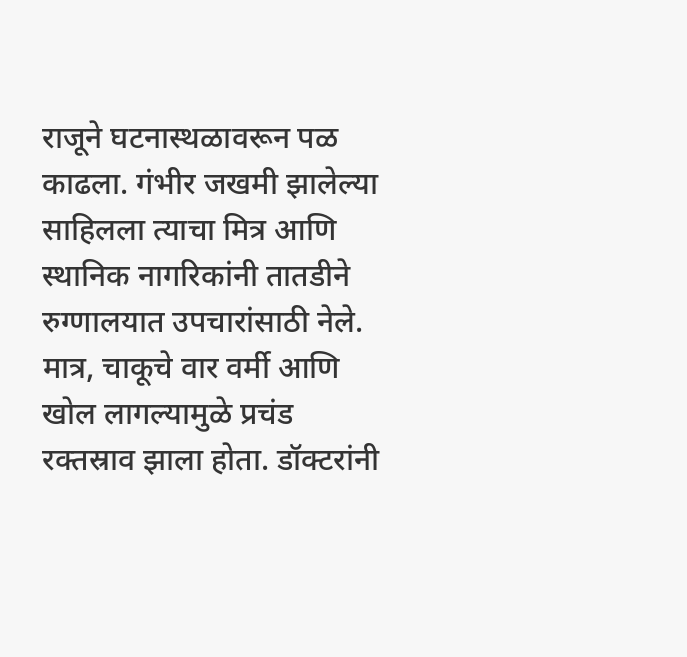राजूने घटनास्थळावरून पळ काढला. गंभीर जखमी झालेल्या साहिलला त्याचा मित्र आणि स्थानिक नागरिकांनी तातडीने रुग्णालयात उपचारांसाठी नेले. मात्र, चाकूचे वार वर्मी आणि खोल लागल्यामुळे प्रचंड रक्तस्राव झाला होता. डॉक्टरांनी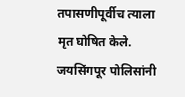तपासणीपूर्वीच त्याला मृत घोषित केले. जयसिंगपूर पोलिसांनी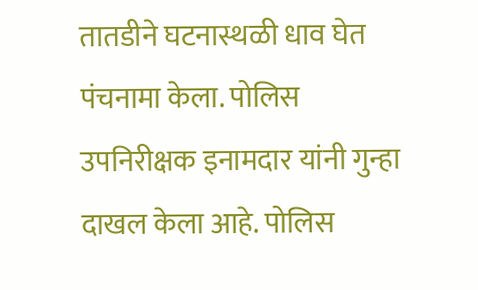तातडीने घटनास्थळी धाव घेत पंचनामा केला. पोलिस उपनिरीक्षक इनामदार यांनी गुन्हा दाखल केला आहे. पोलिस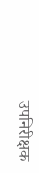उपनिरीक्षक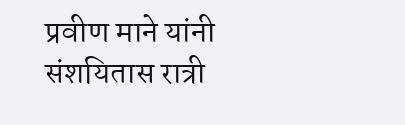प्रवीण माने यांनी संशयितास रात्री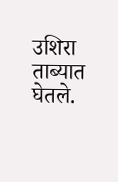उशिरा ताब्यात घेतले.